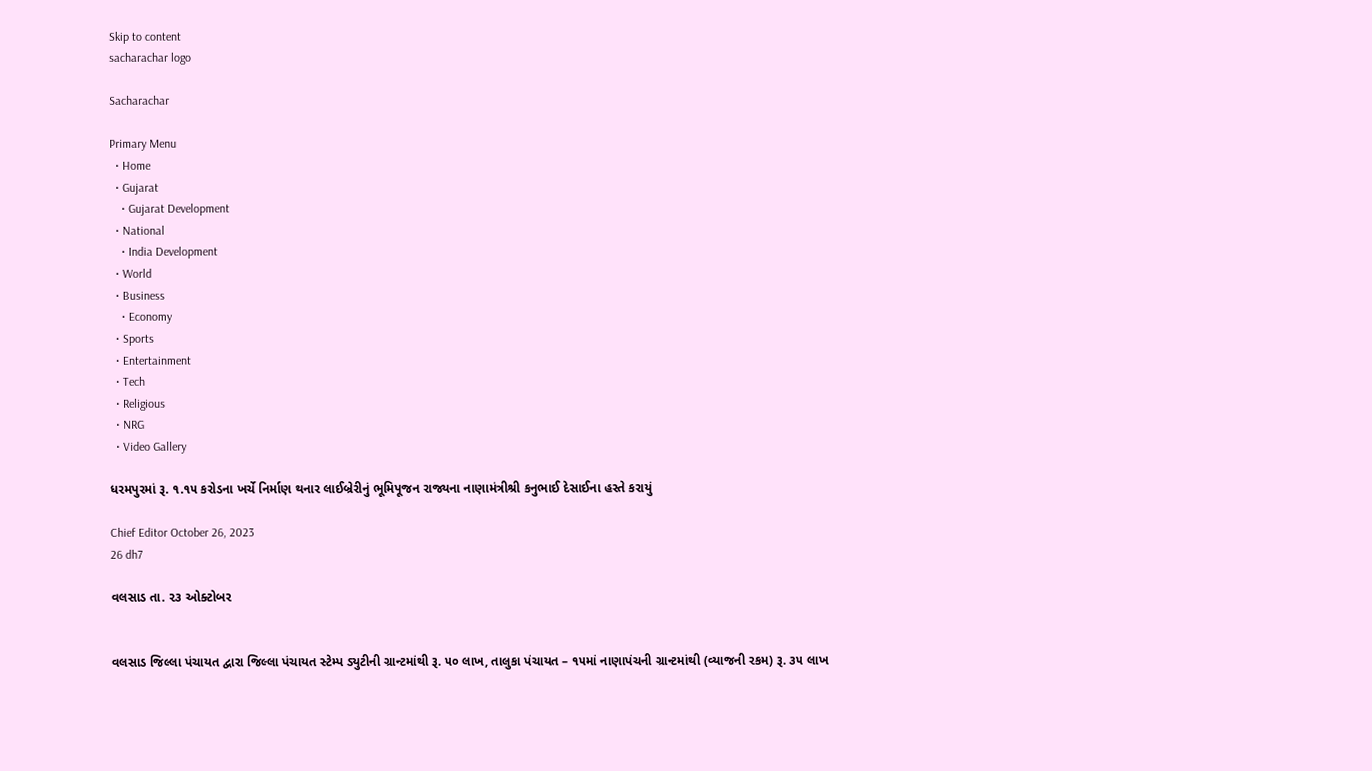Skip to content
sacharachar logo

Sacharachar

Primary Menu
  • Home
  • Gujarat
    • Gujarat Development
  • National
    • India Development
  • World
  • Business
    • Economy
  • Sports
  • Entertainment
  • Tech
  • Religious
  • NRG
  • Video Gallery

ધરમપુરમાં રૂ. ૧.૧૫ કરોડના ખર્ચે નિર્માણ થનાર લાઈબ્રેરીનું ભૂમિપૂજન રાજ્યના નાણામંત્રીશ્રી કનુભાઈ દેસાઈના હસ્તે કરાયું

Chief Editor October 26, 2023
26 dh7

વલસાડ તા. ૨૩ ઓક્ટોબર


વલસાડ જિલ્લા પંચાયત દ્વારા જિલ્લા પંચાયત સ્ટેમ્પ ડ્યુટીની ગ્રાન્ટમાંથી રૂ. ૫૦ લાખ, તાલુકા પંચાયત – ૧૫માં નાણાપંચની ગ્રાન્ટમાંથી (વ્યાજની રકમ) રૂ. ૩૫ લાખ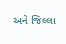અને જિલ્લા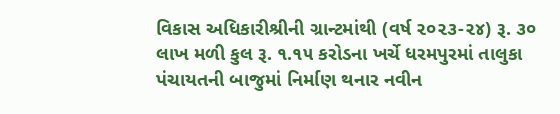વિકાસ અધિકારીશ્રીની ગ્રાન્ટમાંથી (વર્ષ ૨૦૨૩-૨૪) રૂ. ૩૦ લાખ મળી કુલ રૂ. ૧.૧૫ કરોડના ખર્ચે ધરમપુરમાં તાલુકા પંચાયતની બાજુમાં નિર્માણ થનાર નવીન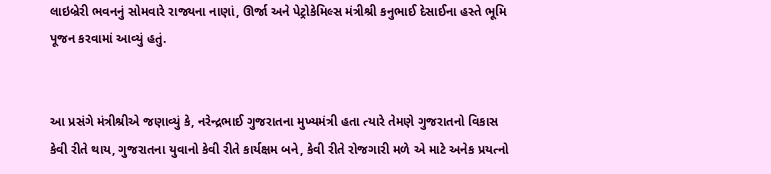લાઇબ્રેરી ભવનનું સોમવારે રાજ્યના નાણાં, ઊર્જા અને પેટ્રોકેમિલ્સ મંત્રીશ્રી કનુભાઈ દેસાઈના હસ્તે ભૂમિ પૂજન કરવામાં આવ્યું હતું.


આ પ્રસંગે મંત્રીશ્રીએ જણાવ્યું કે, નરેન્દ્રભાઈ ગુજરાતના મુખ્યમંત્રી હતા ત્યારે તેમણે ગુજરાતનો વિકાસ કેવી રીતે થાય, ગુજરાતના યુવાનો કેવી રીતે કાર્યક્ષમ બને, કેવી રીતે રોજગારી મળે એ માટે અનેક પ્રયત્નો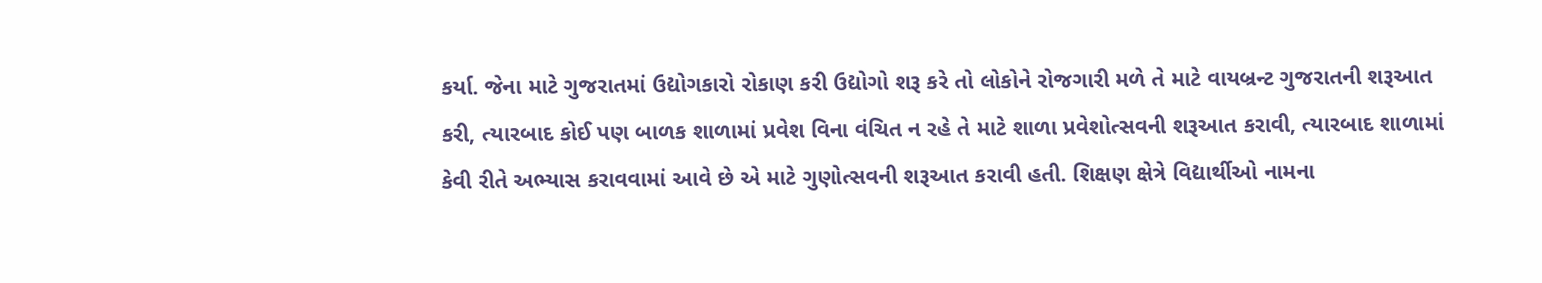કર્યા. જેના માટે ગુજરાતમાં ઉદ્યોગકારો રોકાણ કરી ઉદ્યોગો શરૂ કરે તો લોકોને રોજગારી મળે તે માટે વાયબ્રન્ટ ગુજરાતની શરૂઆત કરી, ત્યારબાદ કોઈ પણ બાળક શાળામાં પ્રવેશ વિના વંચિત ન રહે તે માટે શાળા પ્રવેશોત્સવની શરૂઆત કરાવી, ત્યારબાદ શાળામાં કેવી રીતે અભ્યાસ કરાવવામાં આવે છે એ માટે ગુણોત્સવની શરૂઆત કરાવી હતી. શિક્ષણ ક્ષેત્રે વિદ્યાર્થીઓ નામના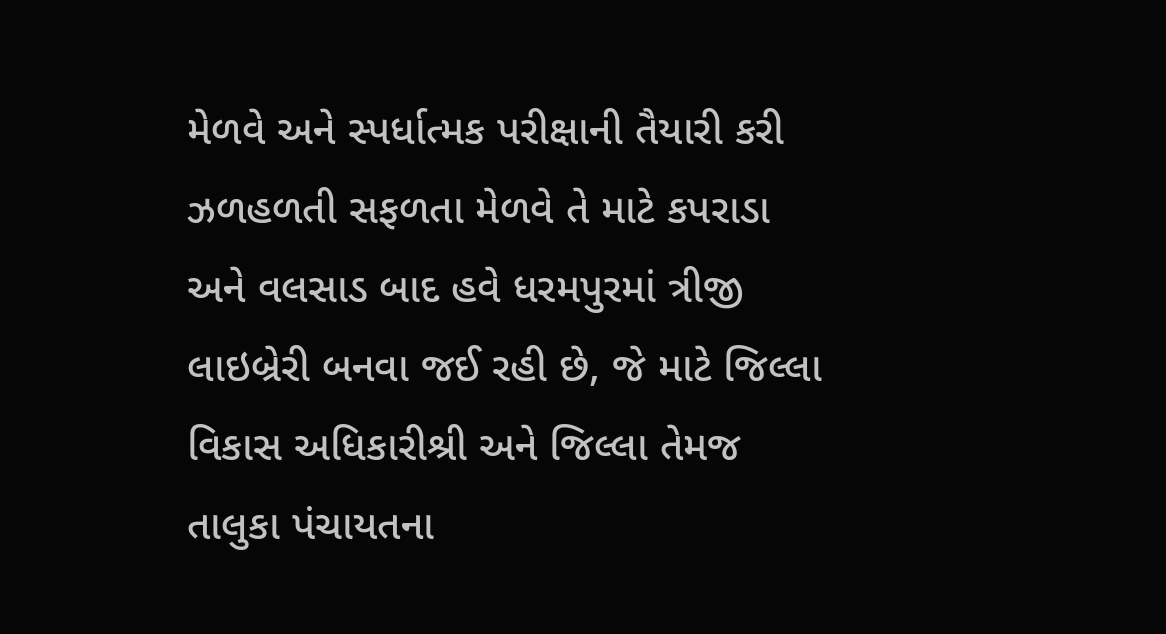મેળવે અને સ્પર્ધાત્મક પરીક્ષાની તૈયારી કરી ઝળહળતી સફળતા મેળવે તે માટે કપરાડા અને વલસાડ બાદ હવે ધરમપુરમાં ત્રીજી લાઇબ્રેરી બનવા જઈ રહી છે, જે માટે જિલ્લા વિકાસ અધિકારીશ્રી અને જિલ્લા તેમજ તાલુકા પંચાયતના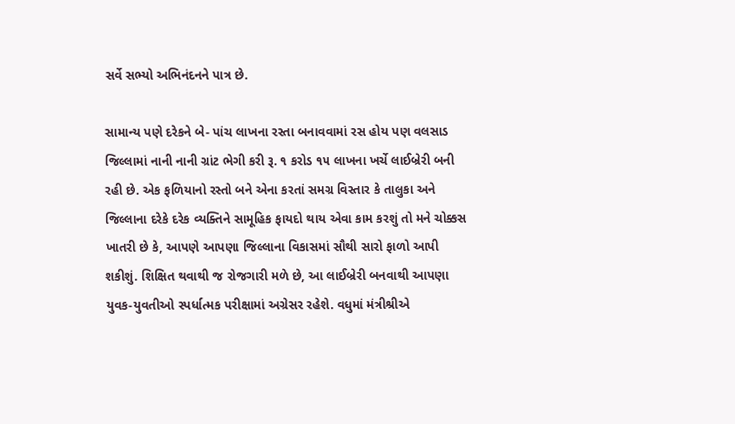સર્વે સભ્યો અભિનંદનને પાત્ર છે.

સામાન્ય પણે દરેકને બે- પાંચ લાખના રસ્તા બનાવવામાં રસ હોય પણ વલસાડ જિલ્લામાં નાની નાની ગ્રાંટ ભેગી કરી રૂ. ૧ કરોડ ૧૫ લાખના ખર્ચે લાઈબ્રેરી બની રહી છે. એક ફળિયાનો રસ્તો બને એના કરતાં સમગ્ર વિસ્તાર કે તાલુકા અને જિલ્લાના દરેકે દરેક વ્યક્તિને સામૂહિક ફાયદો થાય એવા કામ કરશું તો મને ચોક્કસ ખાતરી છે કે, આપણે આપણા જિલ્લાના વિકાસમાં સૌથી સારો ફાળો આપી શકીશું. શિક્ષિત થવાથી જ રોજગારી મળે છે, આ લાઈબ્રેરી બનવાથી આપણા યુવક-યુવતીઓ સ્પર્ધાત્મક પરીક્ષામાં અગ્રેસર રહેશે. વધુમાં મંત્રીશ્રીએ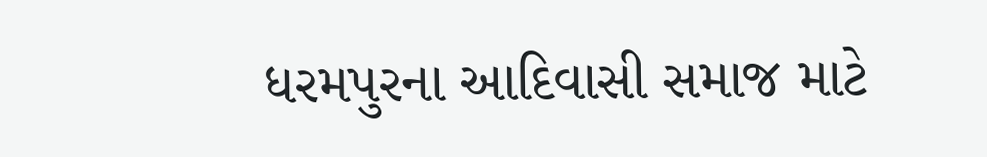ધરમપુરના આદિવાસી સમાજ માટે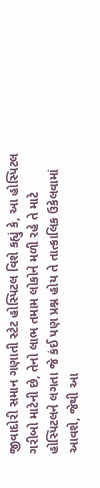જીવાદોરી સમાન ગણાતી સ્ટેટ હોસ્પિટલ વિશે કહ્યું કે, આ હોસ્પિટલ ગરીબો માટેની છે, તેનો લાભ તમામ લોકોને મળી રહે તે માટે હોસ્પિટલને લગતા જે કંઈ પણ પ્રશ્ન હોય તે તાત્કાલિક ઉકેલવામાં આવશે, જેથી આ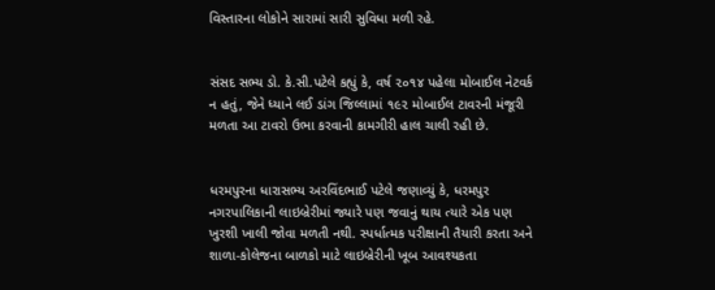વિસ્તારના લોકોને સારામાં સારી સુવિધા મળી રહે.


સંસદ સભ્ય ડો. કે.સી.પટેલે કહ્યું કે, વર્ષ ૨૦૧૪ પહેલા મોબાઈલ નેટવર્ક ન હતું, જેને ધ્યાને લઈ ડાંગ જિલ્લામાં ૧૯૨ મોબાઈલ ટાવરની મંજૂરી મળતા આ ટાવરો ઉભા કરવાની કામગીરી હાલ ચાલી રહી છે.


ધરમપુરના ધારાસભ્ય અરવિંદભાઈ પટેલે જણાવ્યું કે, ધરમપુર નગરપાલિકાની લાઇબ્રેરીમાં જ્યારે પણ જવાનું થાય ત્યારે એક પણ ખુરશી ખાલી જોવા મળતી નથી. સ્પર્ધાત્મક પરીક્ષાની તૈયારી કરતા અને શાળા-કોલેજના બાળકો માટે લાઇબ્રેરીની ખૂબ આવશ્યકતા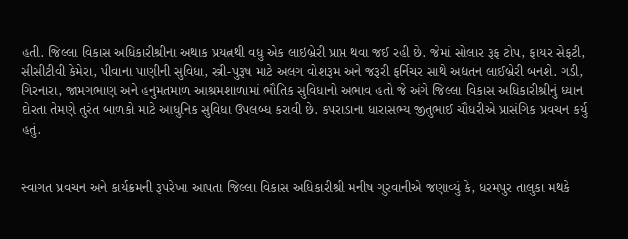હતી. જિલ્લા વિકાસ અધિકારીશ્રીના અથાક પ્રયત્નથી વધુ એક લાઇબ્રેરી પ્રાપ્ત થવા જઈ રહી છે. જેમાં સોલાર રૂફ ટોપ, ફાયર સેફટી, સીસીટીવી કેમેરા, પીવાના પાણીની સુવિધા, સ્ત્રી-પુરૂષ માટે અલગ વોશરૂમ અને જરૂરી ફર્નિચર સાથે અદ્યતન લાઈબ્રેરી બનશે. ગડી, ગિરનારા, જામગભાણ અને હનુમતમાળ આશ્રમશાળામાં ભૌતિક સુવિધાનો અભાવ હતો જે અંગે જિલ્લા વિકાસ અધિકારીશ્રીનું ધ્યાન દોરતા તેમણે તુરંત બાળકો માટે આધુનિક સુવિધા ઉપલબ્ધ કરાવી છે. કપરાડાના ધારાસભ્ય જીતુભાઈ ચૌધરીએ પ્રાસંગિક પ્રવચન કર્યુ હતું.


સ્વાગત પ્રવચન અને કાર્યક્રમની રૂપરેખા આપતા જિલ્લા વિકાસ અધિકારીશ્રી મનીષ ગુરવાનીએ જણાવ્યું કે, ધરમપુર તાલુકા મથકે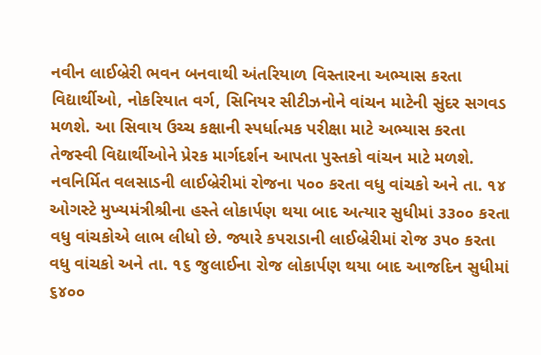નવીન લાઈબ્રેરી ભવન બનવાથી અંતરિયાળ વિસ્તારના અભ્યાસ કરતા વિદ્યાર્થીઓ, નોકરિયાત વર્ગ, સિનિયર સીટીઝનોને વાંચન માટેની સુંદર સગવડ મળશે. આ સિવાય ઉચ્ચ કક્ષાની સ્પર્ધાત્મક પરીક્ષા માટે અભ્યાસ કરતા તેજસ્વી વિદ્યાર્થીઓને પ્રેરક માર્ગદર્શન આપતા પુસ્તકો વાંચન માટે મળશે. નવનિર્મિત વલસાડની લાઈબ્રેરીમાં રોજના ૫૦૦ કરતા વધુ વાંચકો અને તા. ૧૪ ઓગસ્ટે મુખ્યમંત્રીશ્રીના હસ્તે લોકાર્પણ થયા બાદ અત્યાર સુધીમાં ૩૩૦૦ કરતા વધુ વાંચકોએ લાભ લીધો છે. જ્યારે કપરાડાની લાઈબ્રેરીમાં રોજ ૩૫૦ કરતા વધુ વાંચકો અને તા. ૧૬ જુલાઈના રોજ લોકાર્પણ થયા બાદ આજદિન સુધીમાં ૬૪૦૦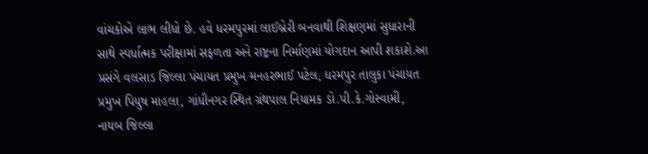વાંચકોએ લાભ લીધો છે. હવે ધરમપુરમાં લાઈબ્રેરી બનવાથી શિક્ષણમાં સુધારાની સાથે સ્પર્ધાત્મક પરીક્ષામાં સફળતા અને રાષ્ટ્રના નિર્માણમાં યોગદાન આપી શકાશે.આ પ્રસંગે વલસાડ જિલ્લા પંચાયત પ્રમુખ મનહરભાઈ પટેલ, ધરમપુર તાલુકા પંચાયત પ્રમુખ પિયુષ માહલા, ગાંધીનગર સ્થિત ગ્રંથપાલ નિયામક ડો.પી.કે.ગોસ્વામી, નાયબ જિલ્લા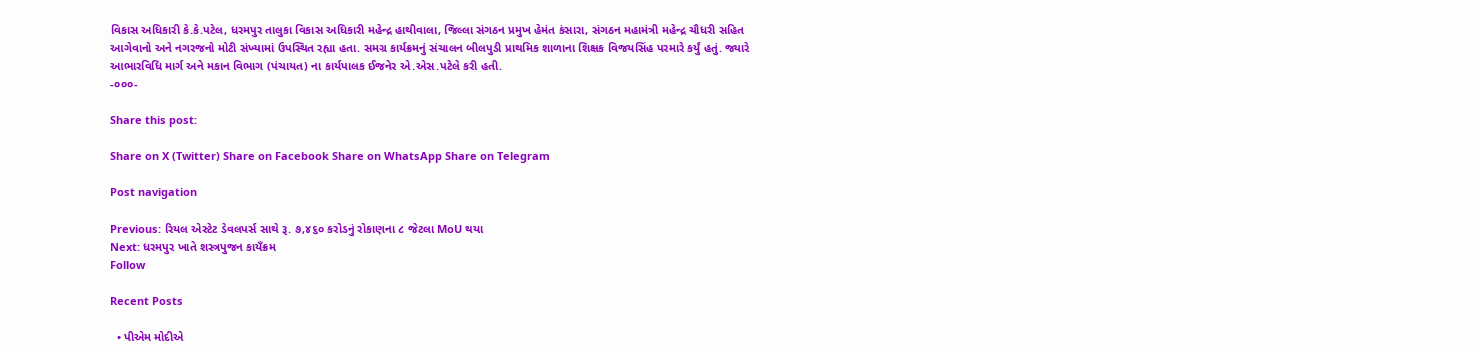વિકાસ અધિકારી કે.કે.પટેલ, ધરમપુર તાલુકા વિકાસ અધિકારી મહેન્દ્ર હાથીવાલા, જિલ્લા સંગઠન પ્રમુખ હેમંત કંસારા, સંગઠન મહામંત્રી મહેન્દ્ર ચૌધરી સહિત આગેવાનો અને નગરજનો મોટી સંખ્યામાં ઉપસ્થિત રહ્યા હતા. સમગ્ર કાર્યક્રમનું સંચાલન બીલપુડી પ્રાથમિક શાળાના શિક્ષક વિજયસિંહ પરમારે કર્યું હતું. જ્યારે આભારવિધિ માર્ગ અને મકાન વિભાગ (પંચાયત) ના કાર્યપાલક ઈજનેર એ.એસ.પટેલે કરી હતી.
-૦૦૦-

Share this post:

Share on X (Twitter) Share on Facebook Share on WhatsApp Share on Telegram

Post navigation

Previous: રિયલ એસ્ટેટ ડેવલપર્સ સાથે રૂ. ૭,૪૬૦ કરોડનું રોકાણના ૮ જેટલા MoU થયા
Next: ધરમપુર ખાતે શસ્ત્રપુજન કાયઁક્રમ
Follow

Recent Posts

  • પીએમ મોદીએ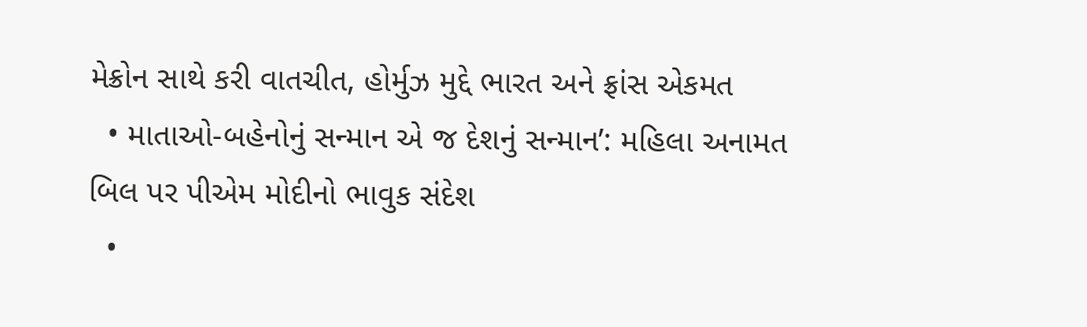મેક્રોન સાથે કરી વાતચીત, હોર્મુઝ મુદ્દે ભારત અને ફ્રાંસ એકમત
  • માતાઓ-બહેનોનું સન્માન એ જ દેશનું સન્માન’: મહિલા અનામત બિલ પર પીએમ મોદીનો ભાવુક સંદેશ
  •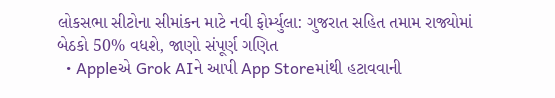લોકસભા સીટોના સીમાંકન માટે નવી ફોર્મ્યુલા: ગુજરાત સહિત તમામ રાજ્યોમાં બેઠકો 50% વધશે, જાણો સંપૂર્ણ ગણિત
  • Appleએ Grok AIને આપી App Storeમાંથી હટાવવાની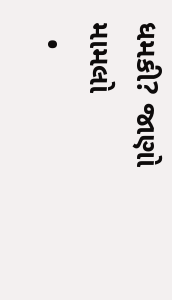ધમકી? જાણો મામલો
  •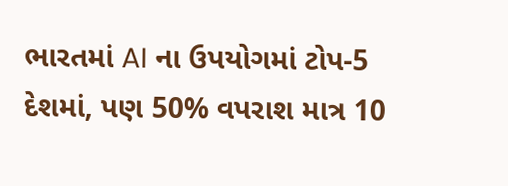ભારતમાં AI ના ઉપયોગમાં ટોપ-5 દેશમાં, પણ 50% વપરાશ માત્ર 10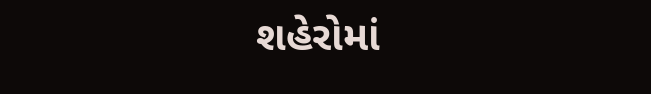શહેરોમાં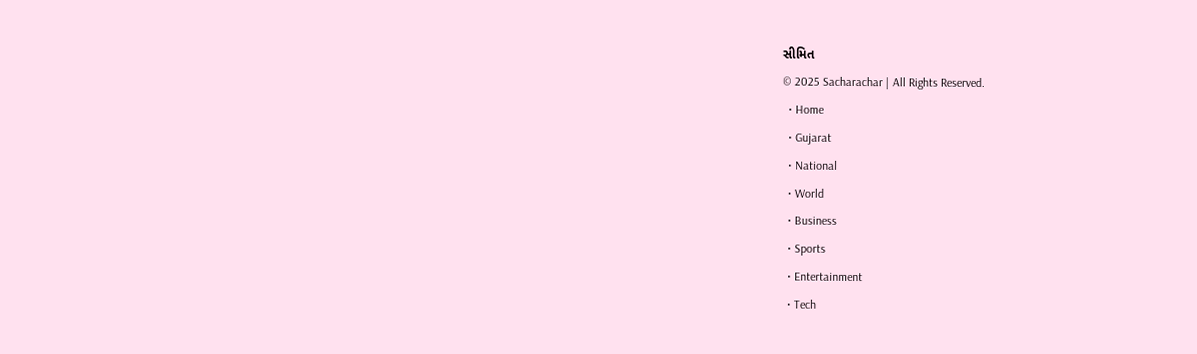સીમિત
© 2025 Sacharachar | All Rights Reserved.
  • Home
  • Gujarat
  • National
  • World
  • Business
  • Sports
  • Entertainment
  • Tech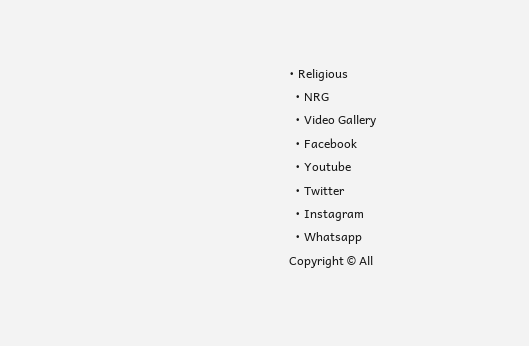• Religious
  • NRG
  • Video Gallery
  • Facebook
  • Youtube
  • Twitter
  • Instagram
  • Whatsapp
Copyright © All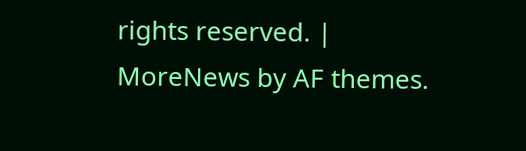rights reserved. | MoreNews by AF themes.